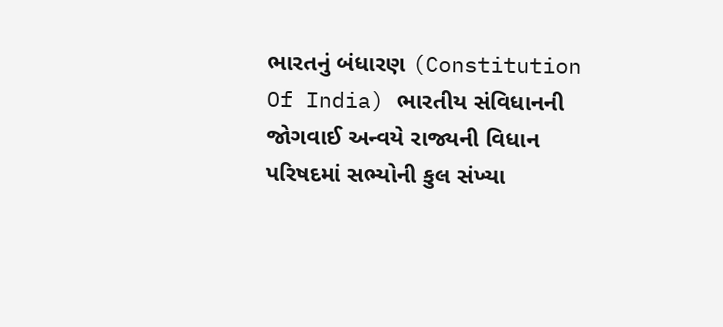ભારતનું બંધારણ (Constitution Of India) ભારતીય સંવિધાનની જોગવાઈ અન્વયે રાજ્યની વિધાન પરિષદમાં સભ્યોની કુલ સંખ્યા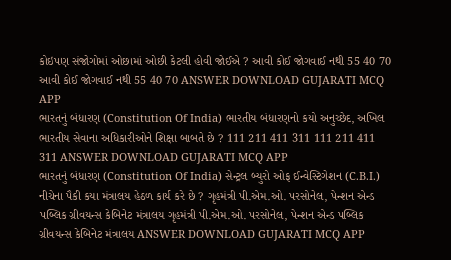કોઇપણ સંજોગોમાં ઓછામાં ઓછી કેટલી હોવી જોઈએ ? આવી કોઈ જોગવાઈ નથી 55 40 70 આવી કોઈ જોગવાઈ નથી 55 40 70 ANSWER DOWNLOAD GUJARATI MCQ APP
ભારતનું બંધારણ (Constitution Of India) ભારતીય બંધારણનો કયો અનુચ્છેદ, અખિલ ભારતીય સેવાના અધિકારીઓને શિક્ષા બાબતે છે ? 111 211 411 311 111 211 411 311 ANSWER DOWNLOAD GUJARATI MCQ APP
ભારતનું બંધારણ (Constitution Of India) સેન્ટ્રલ બ્યુરો ઓફ ઈન્વેસ્ટિગેશન (C.B.I.) નીચેના પૈકી કયા મંત્રાલય હેઠળ કાર્ય કરે છે ? ગૃહમંત્રી પી.એમ.ઓ. પરસોનેલ, પેન્શન એન્ડ પબ્લિક ગ્રીવયન્સ કેબિનેટ મંત્રાલય ગૃહમંત્રી પી.એમ.ઓ. પરસોનેલ, પેન્શન એન્ડ પબ્લિક ગ્રીવયન્સ કેબિનેટ મંત્રાલય ANSWER DOWNLOAD GUJARATI MCQ APP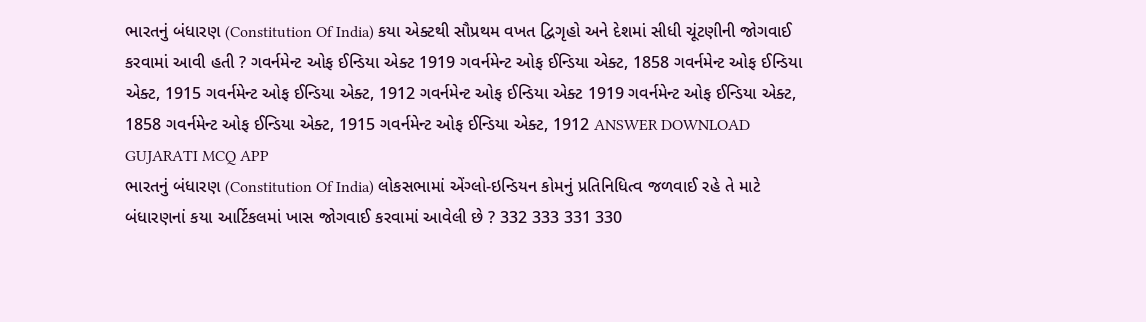ભારતનું બંધારણ (Constitution Of India) કયા એક્ટથી સૌપ્રથમ વખત દ્વિગૃહો અને દેશમાં સીધી ચૂંટણીની જોગવાઈ કરવામાં આવી હતી ? ગવર્નમેન્ટ ઓફ ઈન્ડિયા એક્ટ 1919 ગવર્નમેન્ટ ઓફ ઈન્ડિયા એક્ટ, 1858 ગવર્નમેન્ટ ઓફ ઈન્ડિયા એક્ટ, 1915 ગવર્નમેન્ટ ઓફ ઈન્ડિયા એક્ટ, 1912 ગવર્નમેન્ટ ઓફ ઈન્ડિયા એક્ટ 1919 ગવર્નમેન્ટ ઓફ ઈન્ડિયા એક્ટ, 1858 ગવર્નમેન્ટ ઓફ ઈન્ડિયા એક્ટ, 1915 ગવર્નમેન્ટ ઓફ ઈન્ડિયા એક્ટ, 1912 ANSWER DOWNLOAD GUJARATI MCQ APP
ભારતનું બંધારણ (Constitution Of India) લોકસભામાં એંગ્લો-ઇન્ડિયન કોમનું પ્રતિનિધિત્વ જળવાઈ રહે તે માટે બંધારણનાં કયા આર્ટિકલમાં ખાસ જોગવાઈ કરવામાં આવેલી છે ? 332 333 331 330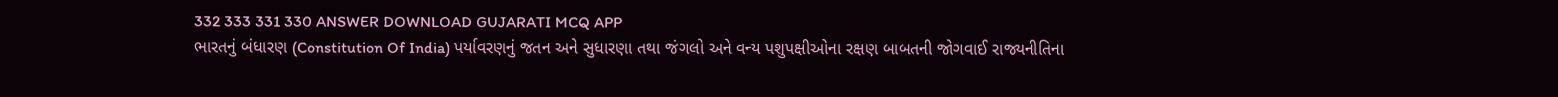332 333 331 330 ANSWER DOWNLOAD GUJARATI MCQ APP
ભારતનું બંધારણ (Constitution Of India) પર્યાવરણનું જતન અને સુધારણા તથા જંગલો અને વન્ય પશુપક્ષીઓના રક્ષણ બાબતની જોગવાઈ રાજ્યનીતિના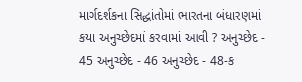માર્ગદર્શકના સિદ્ધાંતોમાં ભારતના બંધારણમાં કયા અનુચ્છેદમાં કરવામાં આવી ? અનુચ્છેદ - 45 અનુચ્છેદ - 46 અનુચ્છેદ - 48-ક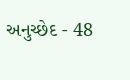અનુચ્છેદ - 48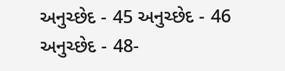અનુચ્છેદ - 45 અનુચ્છેદ - 46 અનુચ્છેદ - 48-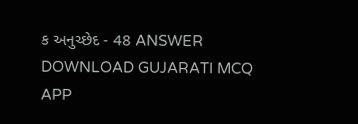ક અનુચ્છેદ - 48 ANSWER DOWNLOAD GUJARATI MCQ APP